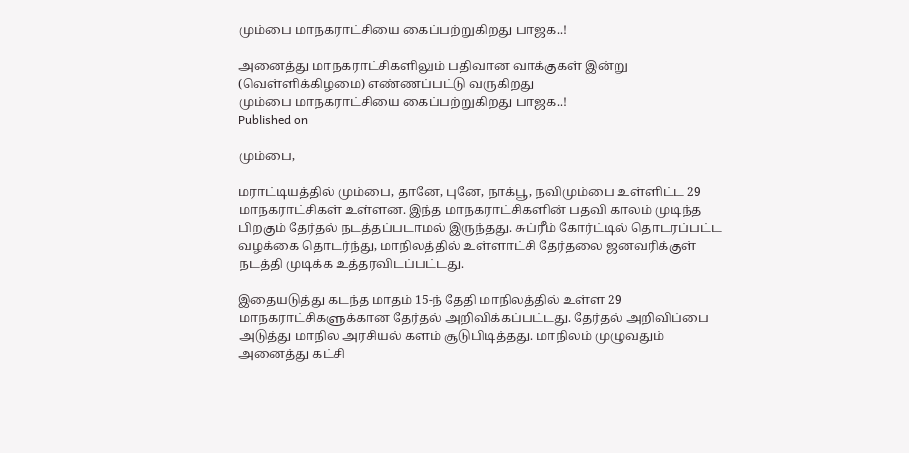மும்பை மாநகராட்சியை கைப்பற்றுகிறது பாஜக..!

அனைத்து மாநகராட்சிகளிலும் பதிவான வாக்குகள் இன்று (வெள்ளிக்கிழமை) எண்ணப்பட்டு வருகிறது
மும்பை மாநகராட்சியை கைப்பற்றுகிறது பாஜக..!
Published on

மும்பை,

மராட்டியத்தில் மும்பை, தானே, புனே, நாக்பூ, நவிமும்பை உள்ளிட்ட 29 மாநகராட்சிகள் உள்ளன. இந்த மாநகராட்சிகளின் பதவி காலம் முடிந்த பிறகும் தேர்தல் நடத்தப்படாமல் இருந்தது. சுப்ரீம் கோர்ட்டில் தொடரப்பட்ட வழக்கை தொடர்ந்து, மாநிலத்தில் உள்ளாட்சி தேர்தலை ஜனவரிக்குள் நடத்தி முடிக்க உத்தரவிடப்பட்டது.

இதையடுத்து கடந்த மாதம் 15-ந் தேதி மாநிலத்தில் உள்ள 29 மாநகராட்சிகளுக்கான தேர்தல் அறிவிக்கப்பட்டது. தேர்தல் அறிவிப்பை அடுத்து மாநில அரசியல் களம் சூடுபிடித்தது. மாநிலம் முழுவதும் அனைத்து கட்சி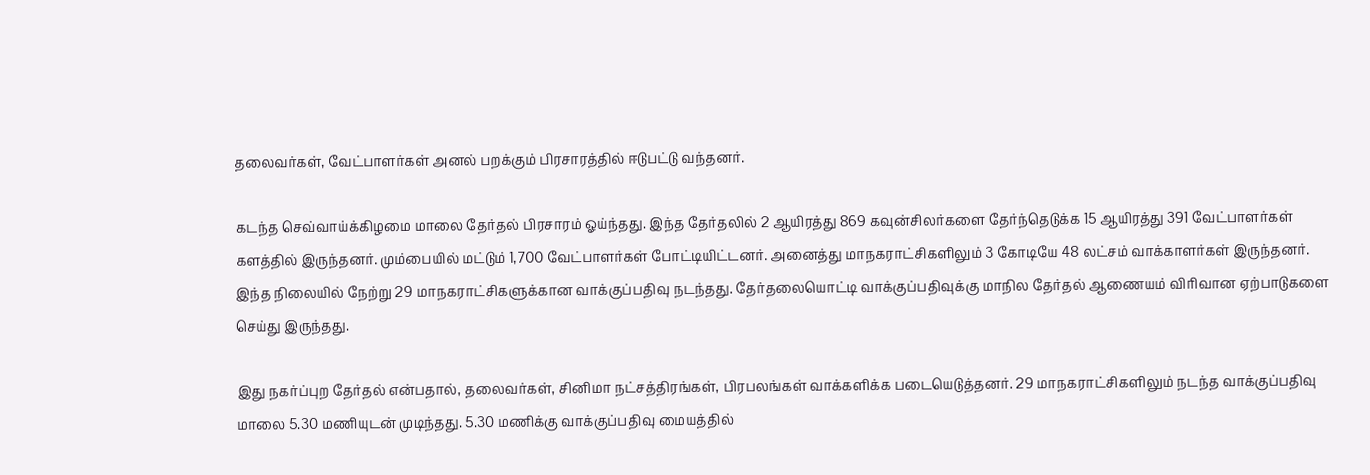தலைவர்கள், வேட்பாளர்கள் அனல் பறக்கும் பிரசாரத்தில் ஈடுபட்டு வந்தனர்.

கடந்த செவ்வாய்க்கிழமை மாலை தேர்தல் பிரசாரம் ஓய்ந்தது. இந்த தேர்தலில் 2 ஆயிரத்து 869 கவுன்சிலர்களை தேர்ந்தெடுக்க 15 ஆயிரத்து 391 வேட்பாளர்கள் களத்தில் இருந்தனர். மும்பையில் மட்டும் 1,700 வேட்பாளர்கள் போட்டியிட்டனர். அனைத்து மாநகராட்சிகளிலும் 3 கோடியே 48 லட்சம் வாக்காளர்கள் இருந்தனர். இந்த நிலையில் நேற்று 29 மாநகராட்சிகளுக்கான வாக்குப்பதிவு நடந்தது. தேர்தலையொட்டி வாக்குப்பதிவுக்கு மாநில தேர்தல் ஆணையம் விரிவான ஏற்பாடுகளை செய்து இருந்தது.

இது நகர்ப்புற தேர்தல் என்பதால், தலைவர்கள், சினிமா நட்சத்திரங்கள், பிரபலங்கள் வாக்களிக்க படையெடுத்தனர். 29 மாநகராட்சிகளிலும் நடந்த வாக்குப்பதிவு மாலை 5.30 மணியுடன் முடிந்தது. 5.30 மணிக்கு வாக்குப்பதிவு மையத்தில்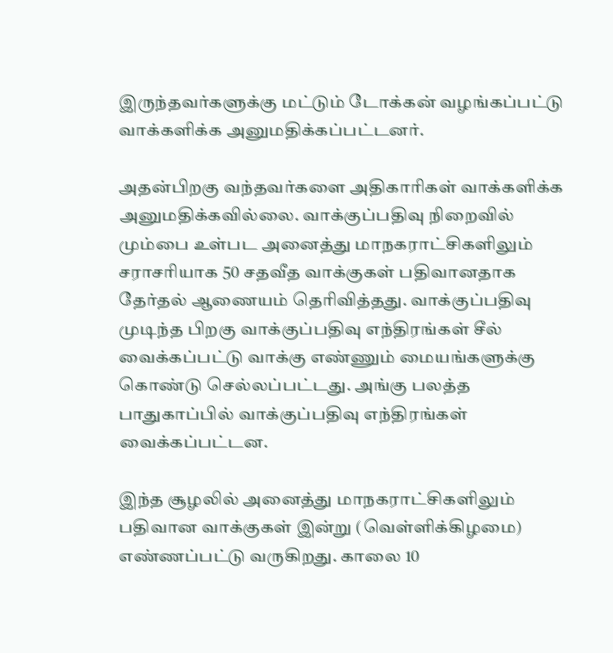இருந்தவர்களுக்கு மட்டும் டோக்கன் வழங்கப்பட்டு வாக்களிக்க அனுமதிக்கப்பட்டனர்.

அதன்பிறகு வந்தவர்களை அதிகாரிகள் வாக்களிக்க அனுமதிக்கவில்லை. வாக்குப்பதிவு நிறைவில் மும்பை உள்பட அனைத்து மாநகராட்சிகளிலும் சராசரியாக 50 சதவீத வாக்குகள் பதிவானதாக தேர்தல் ஆணையம் தெரிவித்தது. வாக்குப்பதிவு முடிந்த பிறகு வாக்குப்பதிவு எந்திரங்கள் சீல் வைக்கப்பட்டு வாக்கு எண்ணும் மையங்களுக்கு கொண்டு செல்லப்பட்டது. அங்கு பலத்த பாதுகாப்பில் வாக்குப்பதிவு எந்திரங்கள் வைக்கப்பட்டன.

இந்த சூழலில் அனைத்து மாநகராட்சிகளிலும் பதிவான வாக்குகள் இன்று (வெள்ளிக்கிழமை) எண்ணப்பட்டு வருகிறது. காலை 10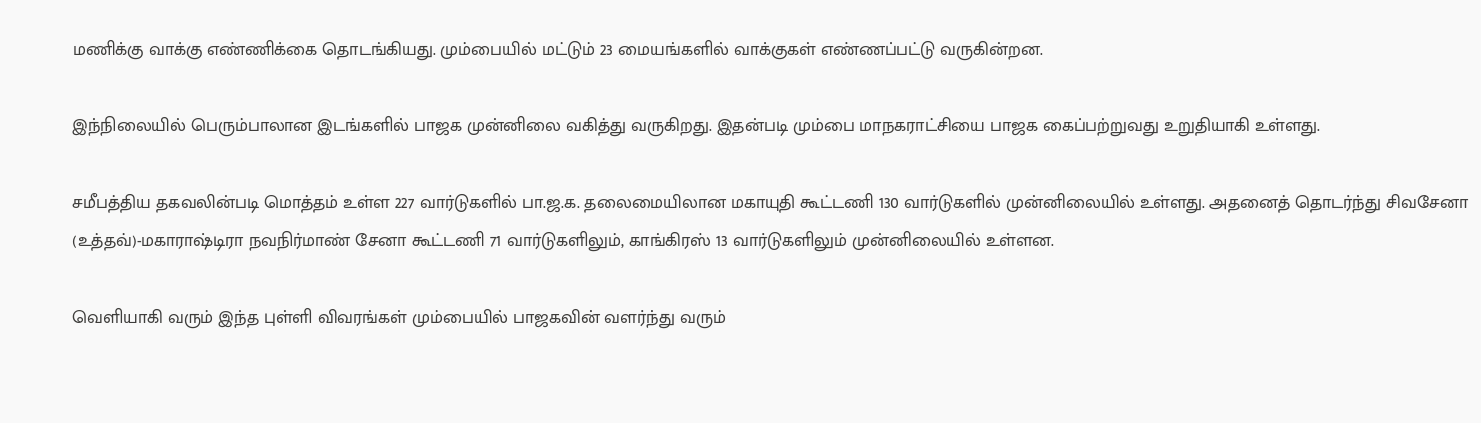மணிக்கு வாக்கு எண்ணிக்கை தொடங்கியது. மும்பையில் மட்டும் 23 மையங்களில் வாக்குகள் எண்ணப்பட்டு வருகின்றன.

இந்நிலையில் பெரும்பாலான இடங்களில் பாஜக முன்னிலை வகித்து வருகிறது. இதன்படி மும்பை மாநகராட்சியை பாஜக கைப்பற்றுவது உறுதியாகி உள்ளது.

சமீபத்திய தகவலின்படி மொத்தம் உள்ள 227 வார்டுகளில் பா.ஜ.க. தலைமையிலான மகாயுதி கூட்டணி 130 வார்டுகளில் முன்னிலையில் உள்ளது. அதனைத் தொடர்ந்து சிவசேனா (உத்தவ்)-மகாராஷ்டிரா நவநிர்மாண் சேனா கூட்டணி 71 வார்டுகளிலும், காங்கிரஸ் 13 வார்டுகளிலும் முன்னிலையில் உள்ளன.

வெளியாகி வரும் இந்த புள்ளி விவரங்கள் மும்பையில் பாஜகவின் வளர்ந்து வரும்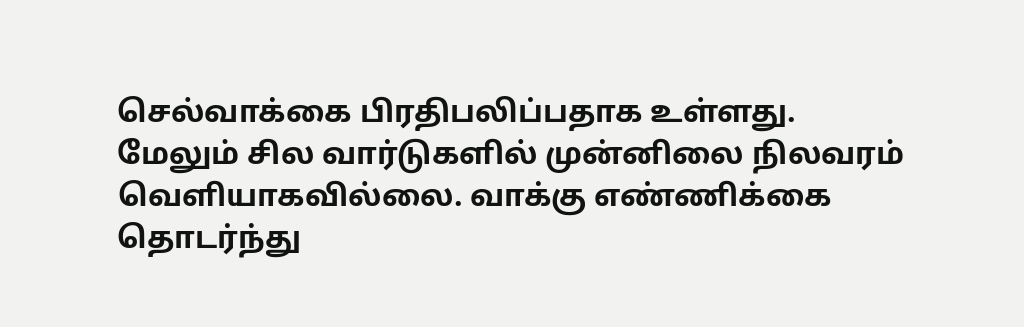செல்வாக்கை பிரதிபலிப்பதாக உள்ளது. மேலும் சில வார்டுகளில் முன்னிலை நிலவரம் வெளியாகவில்லை. வாக்கு எண்ணிக்கை தொடர்ந்து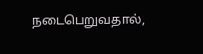நடைபெறுவதால்,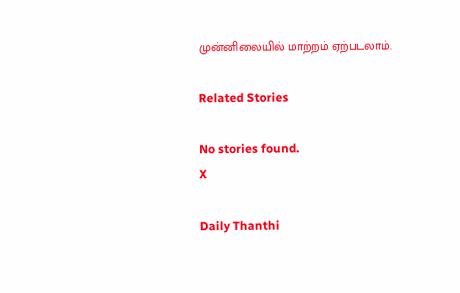முன்னிலையில் மாற்றம் ஏற்படலாம்.

Related Stories

No stories found.
X

Daily Thanthi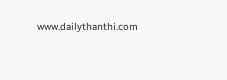www.dailythanthi.com